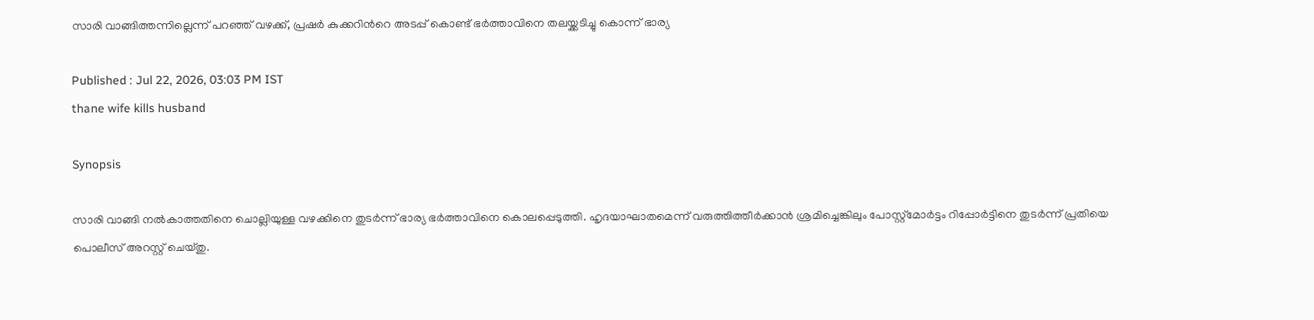സാരി വാങ്ങിത്തന്നില്ലെന്ന് പറഞ്ഞ് വഴക്ക്, പ്രഷർ കുക്കറിന്‍റെ അടപ്പ് കൊണ്ട് ഭർത്താവിനെ തലയ്ക്കടിച്ചു കൊന്ന് ഭാര്യ

Published : Jul 22, 2026, 03:03 PM IST
thane wife kills husband

Synopsis

സാരി വാങ്ങി നൽകാത്തതിനെ ചൊല്ലിയുള്ള വഴക്കിനെ തുടർന്ന് ഭാര്യ ഭർത്താവിനെ കൊലപ്പെടുത്തി. ഹൃദയാഘാതമെന്ന് വരുത്തിത്തീർക്കാൻ ശ്രമിച്ചെങ്കിലും പോസ്റ്റ്‌മോർട്ടം റിപ്പോർട്ടിനെ തുടർന്ന് പ്രതിയെ പൊലീസ് അറസ്റ്റ് ചെയ്തു.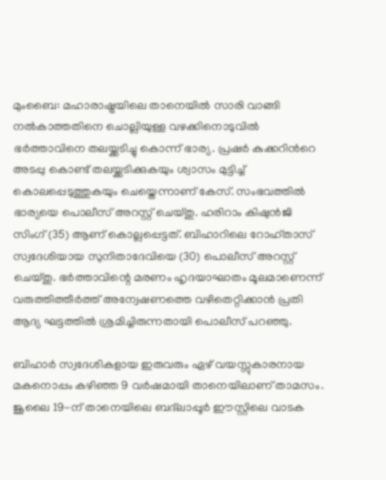മുംബൈ: മഹാരാഷ്ട്രയിലെ താനെയിൽ സാരി വാങ്ങി നൽകാത്തതിനെ ചൊല്ലിയുള്ള വഴക്കിനൊടുവിൽ ഭർത്താവിനെ തലയ്ക്കടിച്ചു കൊന്ന് ഭാര്യ. പ്രഷർ കുക്കറിന്‍റെ അടപ്പു കൊണ്ട് തലയ്ക്കടിക്കുകയും ശ്വാസം മുട്ടിച്ച് കൊലപ്പെടുത്തുകയും ചെയ്തെന്നാണ് കേസ്. സംഭവത്തിൽ ഭാര്യയെ പൊലീസ് അറസ്റ്റ് ചെയ്തു. ഹരിറാം കിഷുൻജി സിംഗ് (35) ആണ് കൊല്ലപ്പെട്ടത്. ബിഹാറിലെ റോഹ്താസ് സ്വദേശിയായ സുനിതാദേവിയെ (30) പൊലീസ് അറസ്റ്റ് ചെയ്തു. ഭർത്താവിന്റെ മരണം ഹൃദയാഘാതം മൂലമാണെന്ന് വരുത്തിത്തീർത്ത് അന്വേഷണത്തെ വഴിതെറ്റിക്കാൻ പ്രതി ആദ്യ ഘട്ടത്തിൽ ശ്രമിച്ചിരുന്നതായി പൊലീസ് പറഞ്ഞു.

ബിഹാർ സ്വദേശികളായ ഇരുവരും ഏഴ് വയസ്സുകാരനായ മകനൊപ്പം കഴിഞ്ഞ 9 വർഷമായി താനെയിലാണ് താമസം. ജൂലൈ 19-ന് താനെയിലെ ബദ്‍ലാപ്പൂർ ഈസ്റ്റിലെ വാടക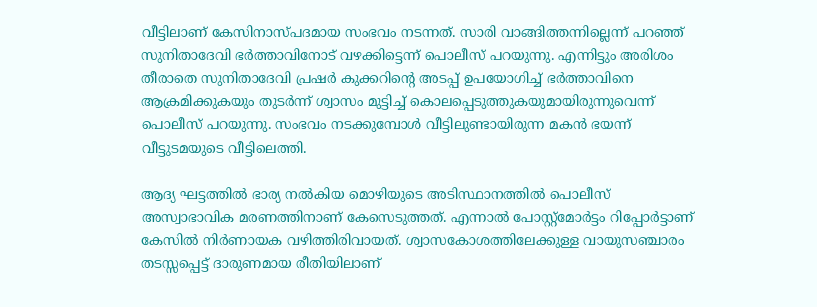വീട്ടിലാണ് കേസിനാസ്പദമായ സംഭവം നടന്നത്. സാരി വാങ്ങിത്തന്നില്ലെന്ന് പറഞ്ഞ് സുനിതാദേവി ഭർത്താവിനോട് വഴക്കിട്ടെന്ന് പൊലീസ് പറയുന്നു. എന്നിട്ടും അരിശം തീരാതെ സുനിതാദേവി പ്രഷർ കുക്കറിന്റെ അടപ്പ് ഉപയോഗിച്ച് ഭർത്താവിനെ ആക്രമിക്കുകയും തുടർന്ന് ശ്വാസം മുട്ടിച്ച് കൊലപ്പെടുത്തുകയുമായിരുന്നുവെന്ന് പൊലീസ് പറയുന്നു. സംഭവം നടക്കുമ്പോൾ വീട്ടിലുണ്ടായിരുന്ന മകൻ ഭയന്ന് വീട്ടുടമയുടെ വീട്ടിലെത്തി.

ആദ്യ ഘട്ടത്തിൽ ഭാര്യ നൽകിയ മൊഴിയുടെ അടിസ്ഥാനത്തിൽ പൊലീസ് അസ്വാഭാവിക മരണത്തിനാണ് കേസെടുത്തത്. എന്നാൽ പോസ്റ്റ്‌മോർട്ടം റിപ്പോർട്ടാണ് കേസിൽ നിർണായക വഴിത്തിരിവായത്. ശ്വാസകോശത്തിലേക്കുള്ള വായുസഞ്ചാരം തടസ്സപ്പെട്ട് ദാരുണമായ രീതിയിലാണ്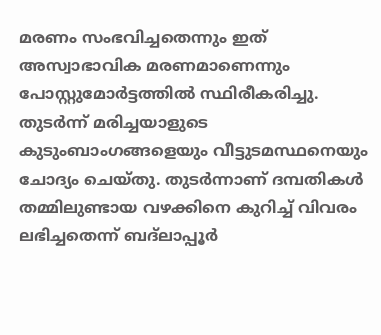മരണം സംഭവിച്ചതെന്നും ഇത് അസ്വാഭാവിക മരണമാണെന്നും പോസ്റ്റുമോർട്ടത്തിൽ സ്ഥിരീകരിച്ചു. തുടർന്ന് മരിച്ചയാളുടെ കുടുംബാംഗങ്ങളെയും വീട്ടുടമസ്ഥനെയും ചോദ്യം ചെയ്തു. തുടർന്നാണ് ദമ്പതികൾ തമ്മിലുണ്ടായ വഴക്കിനെ കുറിച്ച് വിവരം ലഭിച്ചതെന്ന് ബദ്ലാപ്പൂർ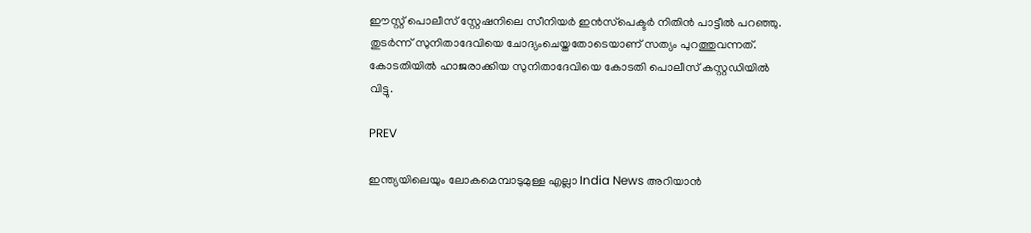ഈസ്റ്റ് പൊലീസ് സ്റ്റേഷനിലെ സീനിയർ ഇൻസ്‌പെക്ടർ നിതിൻ പാട്ടീൽ പറഞ്ഞു. തുടർന്ന് സുനിതാദേവിയെ ചോദ്യംചെയ്തതോടെയാണ് സത്യം പുറത്തുവന്നത്. കോടതിയിൽ ഹാജരാക്കിയ സുനിതാദേവിയെ കോടതി പൊലീസ് കസ്റ്റഡിയിൽ വിട്ടു.

PREV

ഇന്ത്യയിലെയും ലോകമെമ്പാടുമുള്ള എല്ലാ India News അറിയാൻ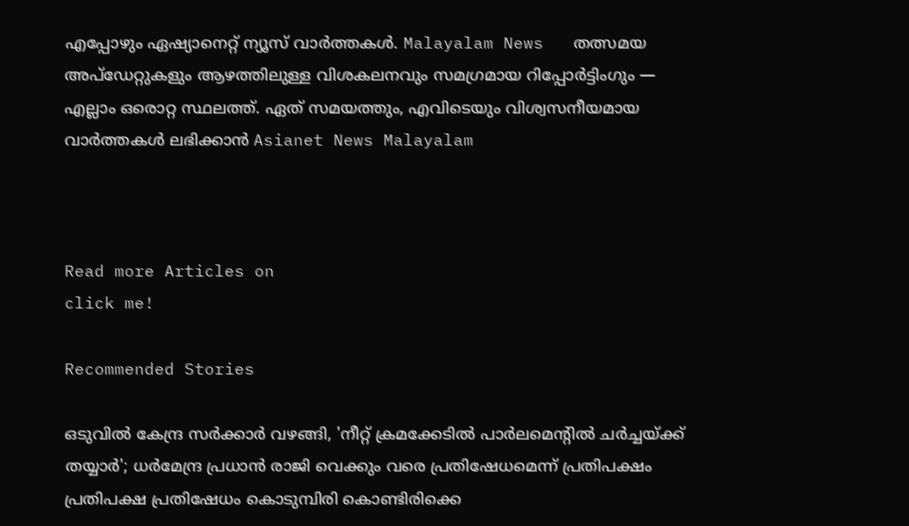എപ്പോഴും ഏഷ്യാനെറ്റ് ന്യൂസ് വാർത്തകൾ. Malayalam News   തത്സമയ അപ്‌ഡേറ്റുകളും ആഴത്തിലുള്ള വിശകലനവും സമഗ്രമായ റിപ്പോർട്ടിംഗും — എല്ലാം ഒരൊറ്റ സ്ഥലത്ത്. ഏത് സമയത്തും, എവിടെയും വിശ്വസനീയമായ വാർത്തകൾ ലഭിക്കാൻ Asianet News Malayalam



Read more Articles on
click me!

Recommended Stories

ഒടുവിൽ കേന്ദ്ര സർക്കാർ വഴങ്ങി, 'നീറ്റ് ക്രമക്കേടിൽ പാർലമെന്‍റിൽ ചർച്ചയ്ക്ക് തയ്യാർ'; ധർമേന്ദ്ര പ്രധാൻ രാജി വെക്കും വരെ പ്രതിഷേധമെന്ന് പ്രതിപക്ഷം
പ്രതിപക്ഷ പ്രതിഷേധം കൊടുമ്പിരി കൊണ്ടിരിക്കെ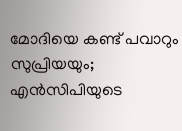മോദിയെ കണ്ട് പവാറും സുപ്രിയയും; എൻസിപിയുടെ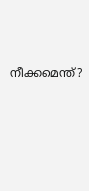നീക്കമെന്ത്?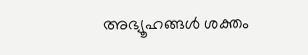അഭ്യൂഹങ്ങൾ ശക്തം